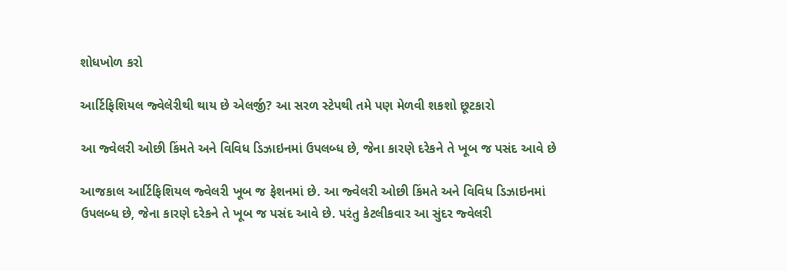શોધખોળ કરો

આર્ટિફિશિયલ જ્વેલેરીથી થાય છે એલર્જી? આ સરળ સ્ટેપથી તમે પણ મેળવી શકશો છૂટકારો

આ જ્વેલરી ઓછી કિંમતે અને વિવિધ ડિઝાઇનમાં ઉપલબ્ધ છે, જેના કારણે દરેકને તે ખૂબ જ પસંદ આવે છે

આજકાલ આર્ટિફિશિયલ જ્વેલરી ખૂબ જ ફેશનમાં છે. આ જ્વેલરી ઓછી કિંમતે અને વિવિધ ડિઝાઇનમાં ઉપલબ્ધ છે, જેના કારણે દરેકને તે ખૂબ જ પસંદ આવે છે. પરંતુ કેટલીકવાર આ સુંદર જ્વેલરી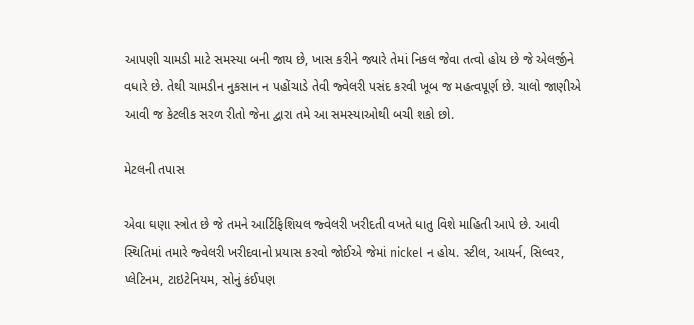આપણી ચામડી માટે સમસ્યા બની જાય છે, ખાસ કરીને જ્યારે તેમાં નિકલ જેવા તત્વો હોય છે જે એલર્જીને વધારે છે. તેથી ચામડીન નુકસાન ન પહોંચાડે તેવી જ્વેલરી પસંદ કરવી ખૂબ જ મહત્વપૂર્ણ છે. ચાલો જાણીએ આવી જ કેટલીક સરળ રીતો જેના દ્વારા તમે આ સમસ્યાઓથી બચી શકો છો.

મેટલની તપાસ

એવા ઘણા સ્ત્રોત છે જે તમને આર્ટિફિશિયલ જ્વેલરી ખરીદતી વખતે ધાતુ વિશે માહિતી આપે છે. આવી સ્થિતિમાં તમારે જ્વેલરી ખરીદવાનો પ્રયાસ કરવો જોઈએ જેમાં nickel ન હોય. સ્ટીલ, આયર્ન, સિલ્વર, પ્લેટિનમ, ટાઇટેનિયમ, સોનું કંઈપણ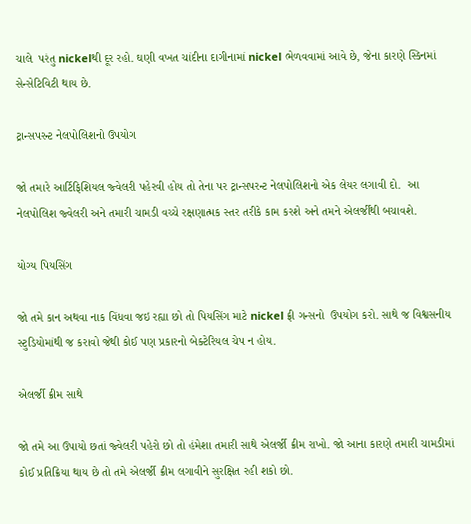ચાલે  પરંતુ nickelથી દૂર રહો. ઘણી વખત ચાંદીના દાગીનામાં nickel ભેળવવામાં આવે છે, જેના કારણે સ્કિનમાં સેન્સેટિવિટી થાય છે.

ટ્રાન્સપરન્ટ નેલપોલિશનો ઉપયોગ

જો તમારે આર્ટિફિશિયલ જ્વેલરી પહેરવી હોય તો તેના પર ટ્રાન્સપરન્ટ નેલપોલિશનો એક લેયર લગાવી દો.  આ નેલપોલિશ જ્વેલરી અને તમારી ચામડી વચ્ચે રક્ષણાત્મક સ્તર તરીકે કામ કરશે અને તમને એલર્જીથી બચાવશે.

યોગ્ય પિયસિંગ

જો તમે કાન અથવા નાક વિંધવા જઇ રહ્યા છો તો પિયસિંગ માટે nickel ફ્રી ગન્સનો  ઉપયોગ કરો. સાથે જ વિશ્વસનીય સ્ટુડિયોમાંથી જ કરાવો જેથી કોઈ પણ પ્રકારનો બેક્ટેરિયલ ચેપ ન હોય.

એલર્જી ક્રીમ સાથે

જો તમે આ ઉપાયો છતાં જ્વેલરી પહેરો છો તો હંમેશા તમારી સાથે એલર્જી ક્રીમ રાખો. જો આના કારણે તમારી ચામડીમાં કોઈ પ્રતિક્રિયા થાય છે તો તમે એલર્જી ક્રીમ લગાવીને સુરક્ષિત રહી શકો છો.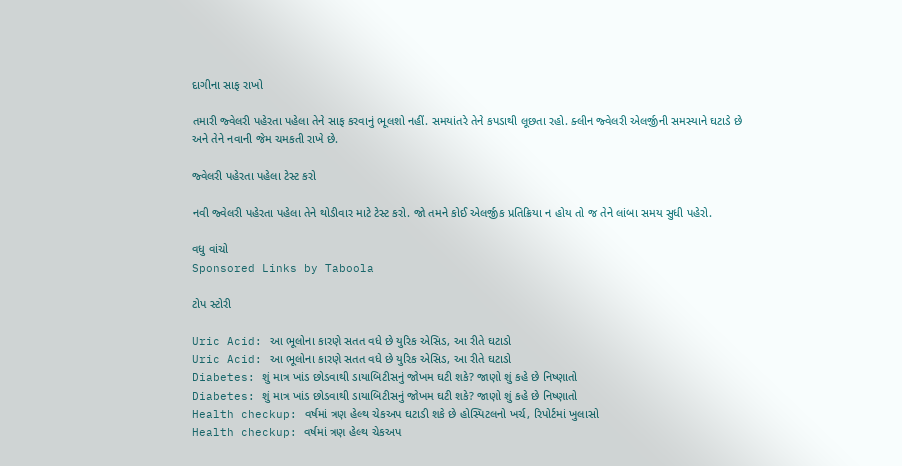દાગીના સાફ રાખો

તમારી જ્વેલરી પહેરતા પહેલા તેને સાફ કરવાનું ભૂલશો નહીં. સમયાંતરે તેને કપડાથી લૂછતા રહો. ક્લીન જ્વેલરી એલર્જીની સમસ્યાને ઘટાડે છે અને તેને નવાની જેમ ચમકતી રાખે છે.

જ્વેલરી પહેરતા પહેલા ટેસ્ટ કરો

નવી જ્વેલરી પહેરતા પહેલા તેને થોડીવાર માટે ટેસ્ટ કરો. જો તમને કોઈ એલર્જીક પ્રતિક્રિયા ન હોય તો જ તેને લાંબા સમય સુધી પહેરો.

વધુ વાંચો
Sponsored Links by Taboola

ટોપ સ્ટોરી

Uric Acid: આ ભૂલોના કારણે સતત વધે છે યુરિક એસિડ, આ રીતે ઘટાડો
Uric Acid: આ ભૂલોના કારણે સતત વધે છે યુરિક એસિડ, આ રીતે ઘટાડો
Diabetes: શું માત્ર ખાંડ છોડવાથી ડાયાબિટીસનું જોખમ ઘટી શકે? જાણો શું કહે છે નિષ્ણાતો
Diabetes: શું માત્ર ખાંડ છોડવાથી ડાયાબિટીસનું જોખમ ઘટી શકે? જાણો શું કહે છે નિષ્ણાતો
Health checkup: વર્ષમાં ત્રણ હેલ્થ ચેકઅપ ઘટાડી શકે છે હોસ્પિટલનો ખર્ચ, રિપોર્ટમાં ખુલાસો
Health checkup: વર્ષમાં ત્રણ હેલ્થ ચેકઅપ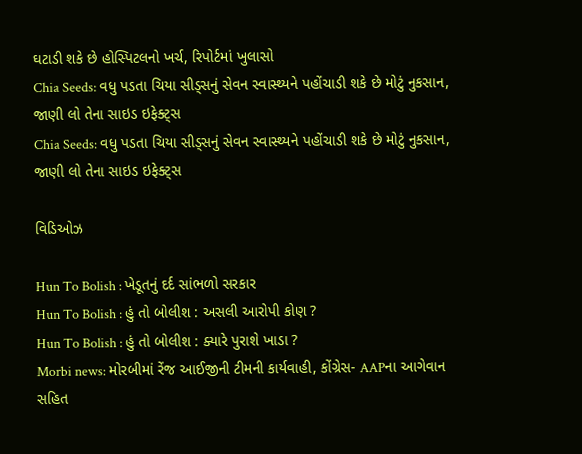ઘટાડી શકે છે હોસ્પિટલનો ખર્ચ, રિપોર્ટમાં ખુલાસો
Chia Seeds: વધુ પડતા ચિયા સીડ્સનું સેવન સ્વાસ્થ્યને પહોંચાડી શકે છે મોટું નુકસાન, જાણી લો તેના સાઇડ ઇફેક્ટ્સ
Chia Seeds: વધુ પડતા ચિયા સીડ્સનું સેવન સ્વાસ્થ્યને પહોંચાડી શકે છે મોટું નુકસાન, જાણી લો તેના સાઇડ ઇફેક્ટ્સ

વિડિઓઝ

Hun To Bolish : ખેડૂતનું દર્દ સાંભળો સરકાર
Hun To Bolish : હું તો બોલીશ : અસલી આરોપી કોણ ?
Hun To Bolish : હું તો બોલીશ : ક્યારે પુરાશે ખાડા ?
Morbi news: મોરબીમાં રેંજ આઈજીની ટીમની કાર્યવાહી, કોંગ્રેસ- AAPના આગેવાન સહિત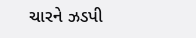ચારને ઝડપી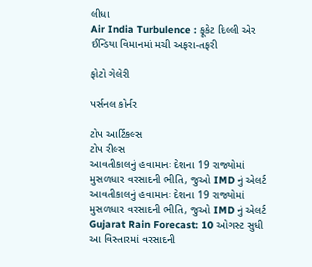લીધા
Air India Turbulence : ફૂકેટ દિલ્લી એર ઈન્ડિયા વિમાનમાં મચી અફરા-તફરી

ફોટો ગેલેરી

પર્સનલ કોર્નર

ટોપ આર્ટિકલ્સ
ટોપ રીલ્સ
આવતીકાલનું હવામાનઃ દેશના 19 રાજ્યોમાં મુસળધાર વરસાદની ભીતિ, જુઓ IMD નું એલર્ટ
આવતીકાલનું હવામાનઃ દેશના 19 રાજ્યોમાં મુસળધાર વરસાદની ભીતિ, જુઓ IMD નું એલર્ટ
Gujarat Rain Forecast: 10 ઓગસ્ટ સુધી આ વિસ્તારમાં વરસાદની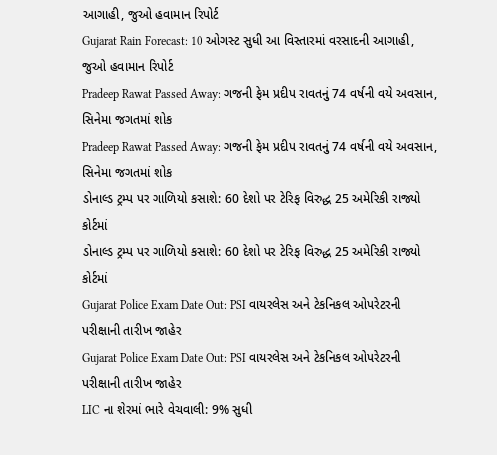આગાહી, જુઓ હવામાન રિપોર્ટ
Gujarat Rain Forecast: 10 ઓગસ્ટ સુધી આ વિસ્તારમાં વરસાદની આગાહી, જુઓ હવામાન રિપોર્ટ
Pradeep Rawat Passed Away: ગજની ફેમ પ્રદીપ રાવતનું 74 વર્ષની વયે અવસાન, સિનેમા જગતમાં શોક
Pradeep Rawat Passed Away: ગજની ફેમ પ્રદીપ રાવતનું 74 વર્ષની વયે અવસાન, સિનેમા જગતમાં શોક
ડોનાલ્ડ ટ્રમ્પ પર ગાળિયો કસાશે: 60 દેશો પર ટેરિફ વિરુદ્ધ 25 અમેરિકી રાજ્યો કોર્ટમાં
ડોનાલ્ડ ટ્રમ્પ પર ગાળિયો કસાશે: 60 દેશો પર ટેરિફ વિરુદ્ધ 25 અમેરિકી રાજ્યો કોર્ટમાં
Gujarat Police Exam Date Out: PSI વાયરલેસ અને ટેકનિકલ ઓપરેટરની પરીક્ષાની તારીખ જાહેર
Gujarat Police Exam Date Out: PSI વાયરલેસ અને ટેકનિકલ ઓપરેટરની પરીક્ષાની તારીખ જાહેર
LIC ના શેરમાં ભારે વેચવાલી: 9% સુધી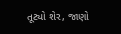તૂટ્યો શેર, જાણો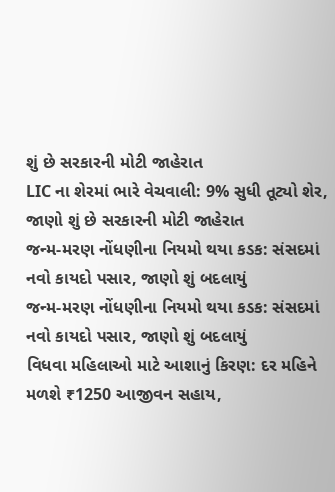શું છે સરકારની મોટી જાહેરાત
LIC ના શેરમાં ભારે વેચવાલી: 9% સુધી તૂટ્યો શેર, જાણો શું છે સરકારની મોટી જાહેરાત
જન્મ-મરણ નોંધણીના નિયમો થયા કડક: સંસદમાં નવો કાયદો પસાર, જાણો શું બદલાયું
જન્મ-મરણ નોંધણીના નિયમો થયા કડક: સંસદમાં નવો કાયદો પસાર, જાણો શું બદલાયું
વિધવા મહિલાઓ માટે આશાનું કિરણ: દર મહિને મળશે ₹1250 આજીવન સહાય,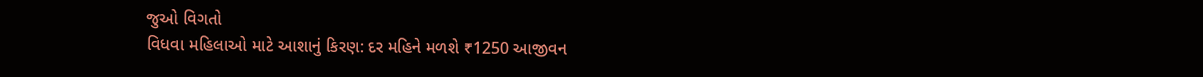જુઓ વિગતો
વિધવા મહિલાઓ માટે આશાનું કિરણ: દર મહિને મળશે ₹1250 આજીવન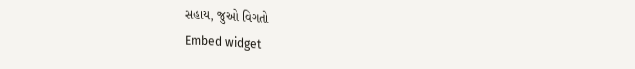સહાય, જુઓ વિગતો
Embed widget